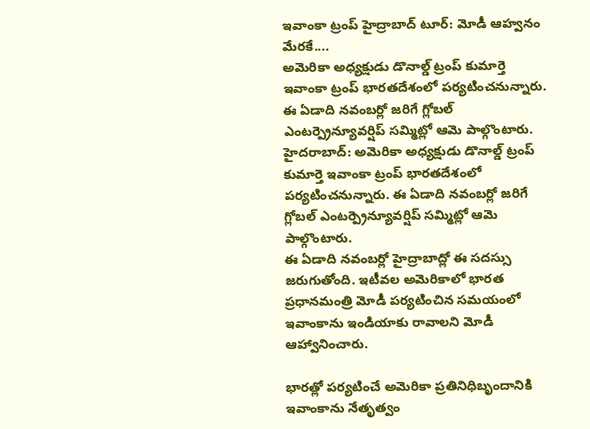ఇవాంకా ట్రంప్ హైద్రాబాద్ టూర్: మోడీ ఆహ్వనం మేరకే....
అమెరికా అధ్యక్షుడు డొనాల్డ్ ట్రంప్ కుమార్తె ఇవాంకా ట్రంప్ భారతదేశంలో పర్యటించనున్నారు. ఈ ఏడాది నవంబర్లో జరిగే గ్లోబల్ ఎంటర్ప్రెన్యూవర్షిప్ సమ్మిట్లో ఆమె పాల్గొంటారు.
హైదరాబాద్: అమెరికా అధ్యక్షుడు డొనాల్డ్ ట్రంప్ కుమార్తె ఇవాంకా ట్రంప్ భారతదేశంలో పర్యటించనున్నారు. ఈ ఏడాది నవంబర్లో జరిగే గ్లోబల్ ఎంటర్ప్రెన్యూవర్షిప్ సమ్మిట్లో ఆమె పాల్గొంటారు.
ఈ ఏడాది నవంబర్లో హైద్రాబాద్లో ఈ సదస్సు జరుగుతోంది. ఇటీవల అమెరికాలో భారత ప్రధానమంత్రి మోడీ పర్యటించిన సమయంలో ఇవాంకాను ఇండియాకు రావాలని మోడీ ఆహ్వానించారు.

భారత్లో పర్యటించే అమెరికా ప్రతినిధిబృందానికి ఇవాంకాను నేతృత్వం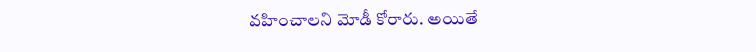వహించాలని మోడీ కోరారు. అయితే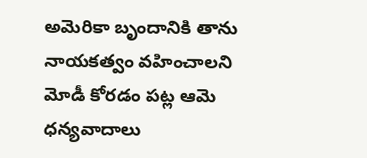అమెరికా బృందానికి తాను నాయకత్వం వహించాలని మోడీ కోరడం పట్ల ఆమె ధన్యవాదాలు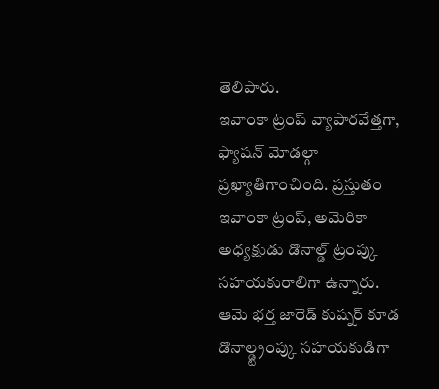తెలిపారు.
ఇవాంకా ట్రంప్ వ్యాపారవేత్తగా, ఫ్యాషన్ మోడల్గా ప్రఖ్యాతిగాంచింది. ప్రస్తుతం ఇవాంకా ట్రంప్, అమెరికా అధ్యక్షుడు డొనాల్డ్ ట్రంప్కు సహయకురాలిగా ఉన్నారు. ఆమె భర్త జారెడ్ కుష్నర్ కూడ డొనాల్డ్ట్రంప్కు సహయకుడిగా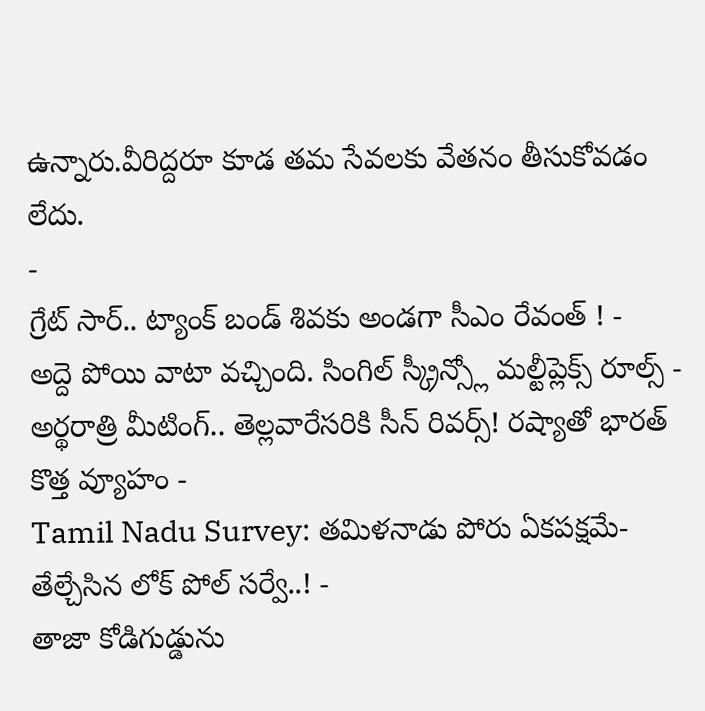ఉన్నారు.వీరిద్దరూ కూడ తమ సేవలకు వేతనం తీసుకోవడం లేదు.
-
గ్రేట్ సార్.. ట్యాంక్ బండ్ శివకు అండగా సీఎం రేవంత్ ! -
అద్దె పోయి వాటా వచ్చింది. సింగిల్ స్క్రీన్స్లో మల్టీప్లెక్స్ రూల్స్ -
అర్థరాత్రి మీటింగ్.. తెల్లవారేసరికి సీన్ రివర్స్! రష్యాతో భారత్ కొత్త వ్యూహం -
Tamil Nadu Survey: తమిళనాడు పోరు ఏకపక్షమే- తేల్చేసిన లోక్ పోల్ సర్వే..! -
తాజా కోడిగుడ్డును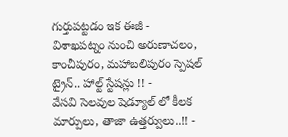గుర్తుపట్టడం ఇక ఈజీ -
విశాఖపట్నం నుంచి అరుణాచలం, కాంచీపురం, మహాబలిపురం స్పెషల్ ట్రైన్.. హాల్ట్ స్టేషన్లు !! -
వేసవి సెలవుల షెడ్యూల్ లో కీలక మార్పులు, తాజా ఉత్తర్వులు..!! -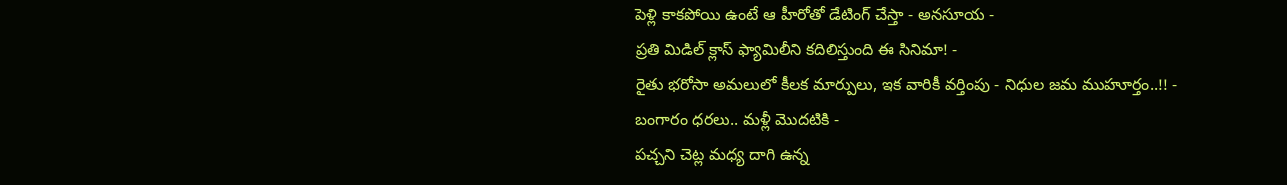పెళ్లి కాకపోయి ఉంటే ఆ హీరోతో డేటింగ్ చేస్తా - అనసూయ -
ప్రతి మిడిల్ క్లాస్ ఫ్యామిలీని కదిలిస్తుంది ఈ సినిమా! -
రైతు భరోసా అమలులో కీలక మార్పులు, ఇక వారికీ వర్తింపు - నిధుల జమ ముహూర్తం..!! -
బంగారం ధరలు.. మళ్లీ మొదటికి -
పచ్చని చెట్ల మధ్య దాగి ఉన్న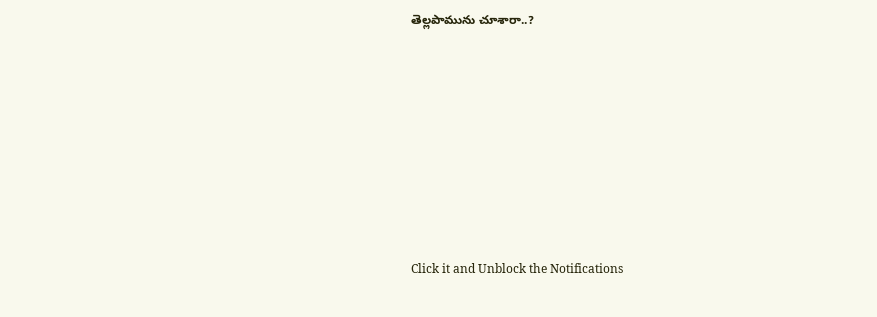తెల్లపామును చూశారా..?












Click it and Unblock the Notifications